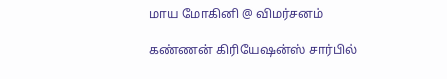மாய மோகினி @ விமர்சனம்

கண்ணன் கிரியேஷன்ஸ் சார்பில்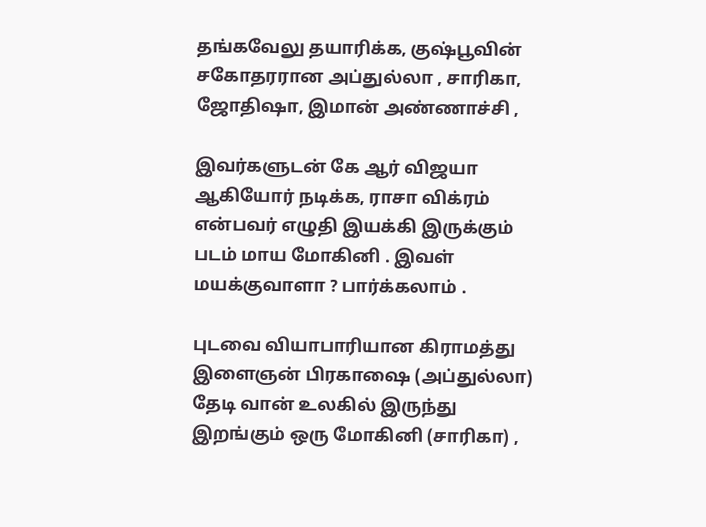தங்கவேலு தயாரிக்க, குஷ்பூவின் சகோதரரான அப்துல்லா , சாரிகா, ஜோதிஷா, இமான் அண்ணாச்சி ,

இவர்களுடன் கே ஆர் விஜயா ஆகியோர் நடிக்க, ராசா விக்ரம் என்பவர் எழுதி இயக்கி இருக்கும் படம் மாய மோகினி . இவள் மயக்குவாளா ? பார்க்கலாம் .

புடவை வியாபாரியான கிராமத்து இளைஞன் பிரகாஷை (அப்துல்லா) தேடி வான் உலகில் இருந்து இறங்கும் ஒரு மோகினி (சாரிகா) ,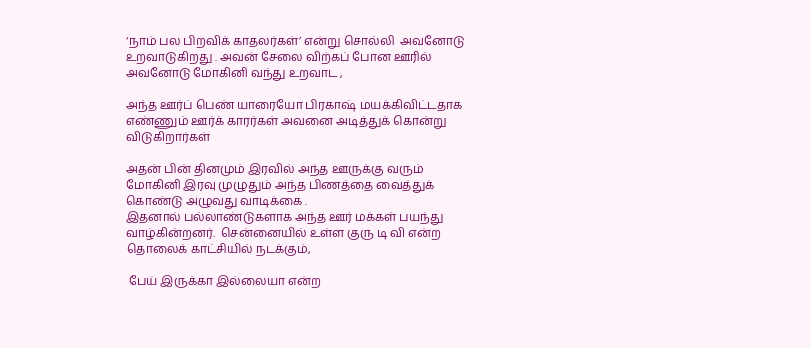‘நாம் பல பிறவிக் காதலர்கள்’ என்று சொல்லி  அவனோடு உறவாடுகிறது . அவன் சேலை விற்கப் போன ஊரில் அவனோடு மோகினி வந்து உறவாட ,

அந்த ஊர்ப் பெண் யாரையோ பிரகாஷ் மயக்கிவிட்டதாக எண்ணும் ஊர்க் காரர்கள் அவனை அடித்துக் கொன்று விடுகிறார்கள்

அதன் பின் தினமும் இரவில் அந்த ஊருக்கு வரும் மோகினி இரவு முழுதும் அந்த பிணத்தை வைத்துக் கொண்டு அழுவது வாடிக்கை .
இதனால் பல்லாண்டுகளாக அந்த ஊர் மக்கள் பயந்து வாழ்கின்றனர்.  சென்னையில் உள்ள குரு டி வி என்ற தொலைக் காட்சியில் நடக்கும்,

 பேய் இருக்கா இல்லையா என்ற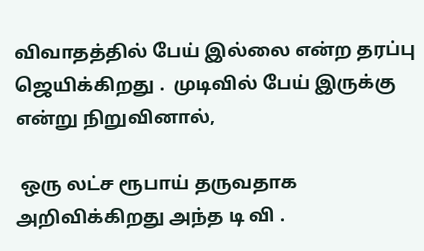விவாதத்தில் பேய் இல்லை என்ற தரப்பு ஜெயிக்கிறது .  முடிவில் பேய் இருக்கு என்று நிறுவினால்,

 ஒரு லட்ச ரூபாய் தருவதாக அறிவிக்கிறது அந்த டி வி .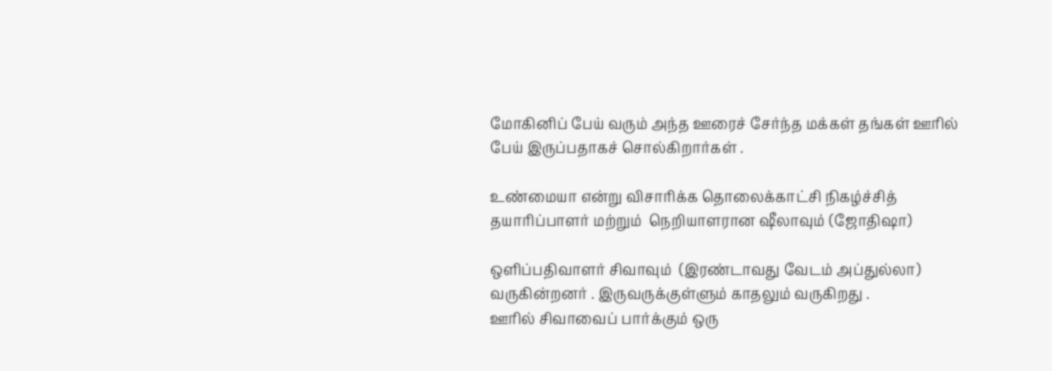மோகினிப் பேய் வரும் அந்த ஊரைச் சேர்ந்த மக்கள் தங்கள் ஊரில் பேய் இருப்பதாகச் சொல்கிறார்கள் .

உண்மையா என்று விசாரிக்க தொலைக்காட்சி நிகழ்ச்சித் தயாரிப்பாளர் மற்றும்  நெறியாளரான ஷீலாவும் (ஜோதிஷா)

ஒளிப்பதிவாளர் சிவாவும்  (இரண்டாவது வேடம் அப்துல்லா) வருகின்றனர் . இருவருக்குள்ளும் காதலும் வருகிறது .
ஊரில் சிவாவைப் பார்க்கும் ஒரு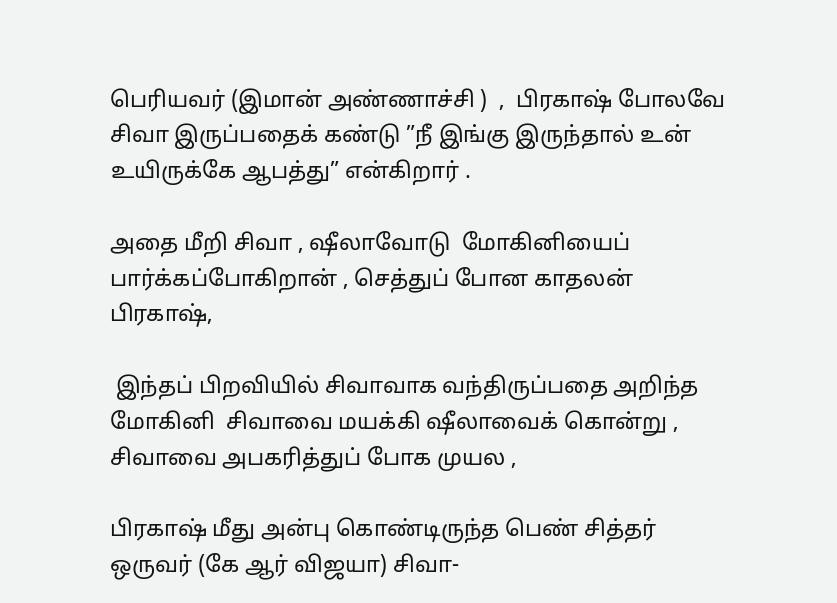பெரியவர் (இமான் அண்ணாச்சி )  ,  பிரகாஷ் போலவே சிவா இருப்பதைக் கண்டு ”நீ இங்கு இருந்தால் உன் உயிருக்கே ஆபத்து” என்கிறார் .

அதை மீறி சிவா , ஷீலாவோடு  மோகினியைப் பார்க்கப்போகிறான் , செத்துப் போன காதலன் பிரகாஷ்,

 இந்தப் பிறவியில் சிவாவாக வந்திருப்பதை அறிந்த மோகினி  சிவாவை மயக்கி ஷீலாவைக் கொன்று , சிவாவை அபகரித்துப் போக முயல ,

பிரகாஷ் மீது அன்பு கொண்டிருந்த பெண் சித்தர் ஒருவர் (கே ஆர் விஜயா) சிவா-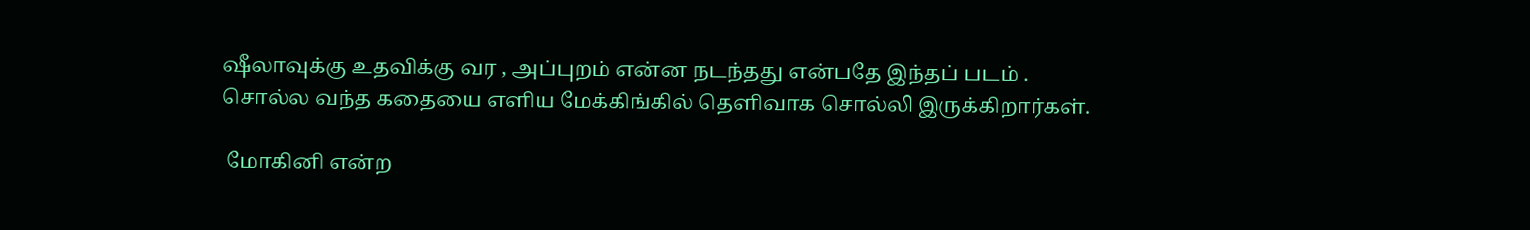ஷீலாவுக்கு உதவிக்கு வர , அப்புறம் என்ன நடந்தது என்பதே இந்தப் படம் .
சொல்ல வந்த கதையை எளிய மேக்கிங்கில் தெளிவாக சொல்லி இருக்கிறார்கள்.

 மோகினி என்ற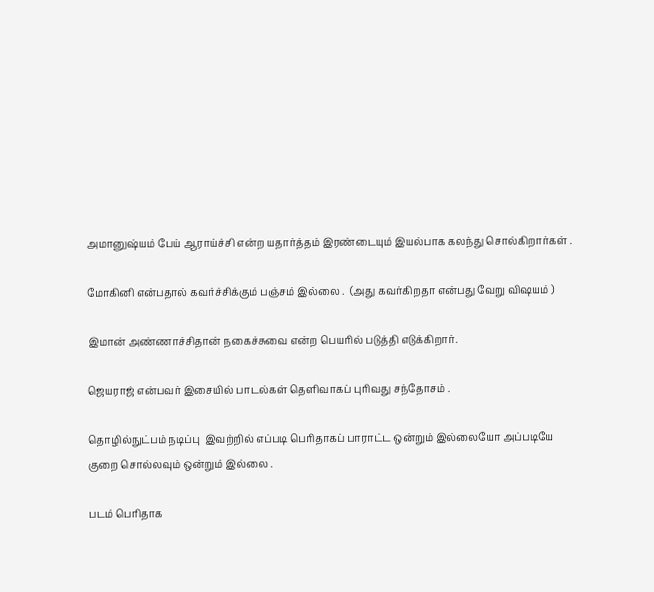அமானுஷ்யம் பேய் ஆராய்ச்சி என்ற யதார்த்தம் இரண்டையும் இயல்பாக கலந்து சொல்கிறார்கள் .

மோகினி என்பதால் கவர்ச்சிக்கும் பஞ்சம் இல்லை .  (அது கவர்கிறதா என்பது வேறு விஷயம் )

இமான் அண்ணாச்சிதான் நகைச்சுவை என்ற பெயரில் படுத்தி எடுக்கிறார்.

ஜெயராஜ் என்பவர் இசையில் பாடல்கள் தெளிவாகப் புரிவது சந்தோசம் .

தொழில்நுட்பம் நடிப்பு  இவற்றில் எப்படி பெரிதாகப் பாராட்ட ஒன்றும் இல்லையோ அப்படியே குறை சொல்லவும் ஒன்றும் இல்லை .

படம் பெரிதாக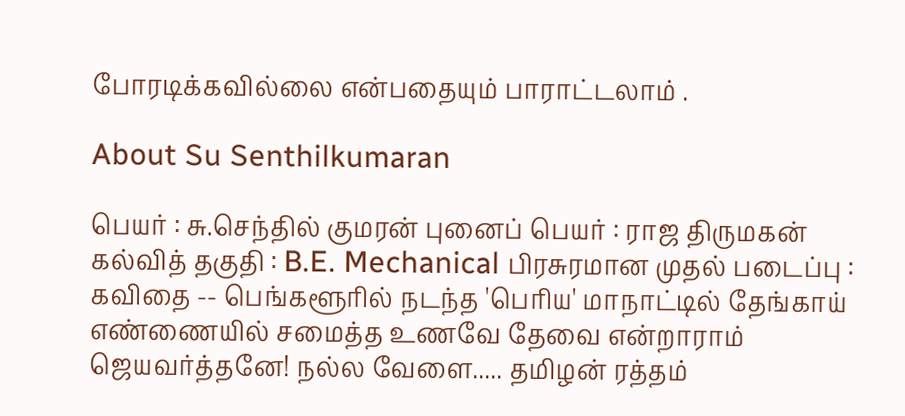போரடிக்கவில்லை என்பதையும் பாராட்டலாம் .

About Su Senthilkumaran

பெயர் : சு.செந்தில் குமரன் புனைப் பெயர் : ராஜ திருமகன் கல்வித் தகுதி : B.E. Mechanical பிரசுரமான முதல் படைப்பு : கவிதை -- பெங்களூரில் நடந்த 'பெரிய' மாநாட்டில் தேங்காய் எண்ணையில் சமைத்த உணவே தேவை என்றாராம் ஜெயவர்த்தனே! நல்ல வேளை..... தமிழன் ரத்தம்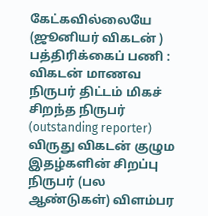கேட்கவில்லையே (ஜூனியர் விகடன் ) பத்திரிக்கைப் பணி : விகடன் மாணவ நிருபர் திட்டம் மிகச் சிறந்த நிருபர் (outstanding reporter) விருது விகடன் குழும இதழ்களின் சிறப்பு நிருபர் (பல ஆண்டுகள்) விளம்பர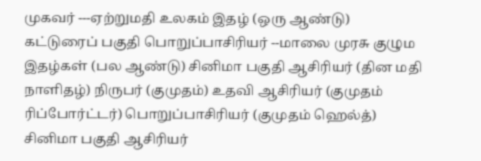முகவர் ---ஏற்றுமதி உலகம் இதழ் (ஒரு ஆண்டு) கட்டுரைப் பகுதி பொறுப்பாசிரியர் --மாலை முரசு குழும இதழ்கள் (பல ஆண்டு) சினிமா பகுதி ஆசிரியர் (தின மதி நாளிதழ்) நிருபர் (குமுதம்) உதவி ஆசிரியர் (குமுதம் ரிப்போர்ட்டர்) பொறுப்பாசிரியர் (குமுதம் ஹெல்த்) சினிமா பகுதி ஆசிரியர்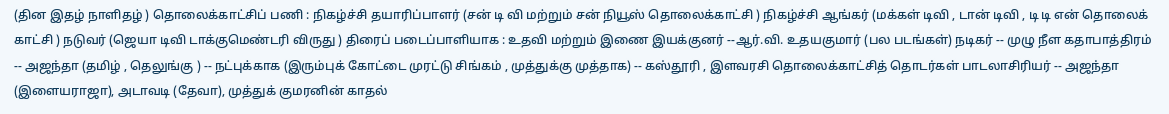(தின இதழ் நாளிதழ் ) தொலைக்காட்சிப் பணி : நிகழ்ச்சி தயாரிப்பாளர் (சன் டி வி மற்றும் சன் நியூஸ் தொலைக்காட்சி ) நிகழ்ச்சி ஆங்கர் (மக்கள் டிவி , டான் டிவி , டி டி என் தொலைக் காட்சி ) நடுவர் (ஜெயா டிவி டாக்குமெண்டரி விருது ) திரைப் படைப்பாளியாக : உதவி மற்றும் இணை இயக்குனர் --ஆர்.வி. உதயகுமார் (பல படங்கள்) நடிகர் -- முழு நீள கதாபாத்திரம் -- அஜந்தா (தமிழ் , தெலுங்கு ) -- நட்புக்காக (இரும்புக் கோட்டை முரட்டு சிங்கம் , முத்துக்கு முத்தாக) -- கஸ்தூரி , இளவரசி தொலைக்காட்சித் தொடர்கள் பாடலாசிரியர் -- அஜந்தா (இளையராஜா), அடாவடி (தேவா), முத்துக் குமரனின் காதல்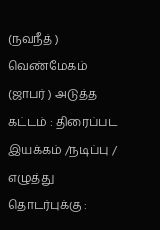(நவநீத் ) வெண்மேகம் (ஜாபர் ) அடுத்த கட்டம் : திரைப்பட இயக்கம் /நடிப்பு / எழுத்து தொடர்புக்கு :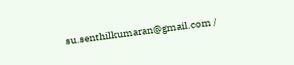su.senthilkumaran@gmail.com /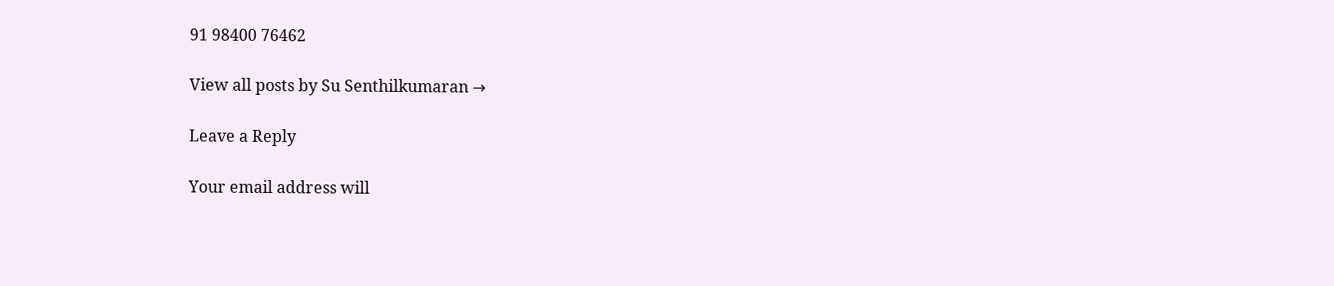91 98400 76462

View all posts by Su Senthilkumaran →

Leave a Reply

Your email address will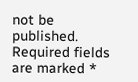not be published. Required fields are marked *